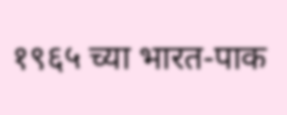१९६५ च्या भारत-पाक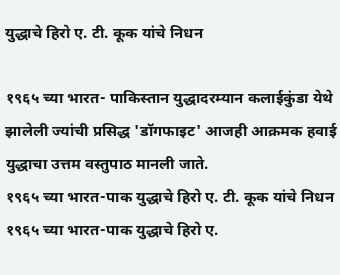युद्धाचे हिरो ए. टी. कूक यांचे निधन

१९६५ च्या भारत- पाकिस्तान युद्धादरम्यान कलाईकुंडा येथे झालेली ज्यांची प्रसिद्ध 'डॉगफाइट' आजही आक्रमक हवाई युद्धाचा उत्तम वस्तुपाठ मानली जाते.
१९६५ च्या भारत-पाक युद्धाचे हिरो ए. टी. कूक यांचे निधन
१९६५ च्या भारत-पाक युद्धाचे हिरो ए.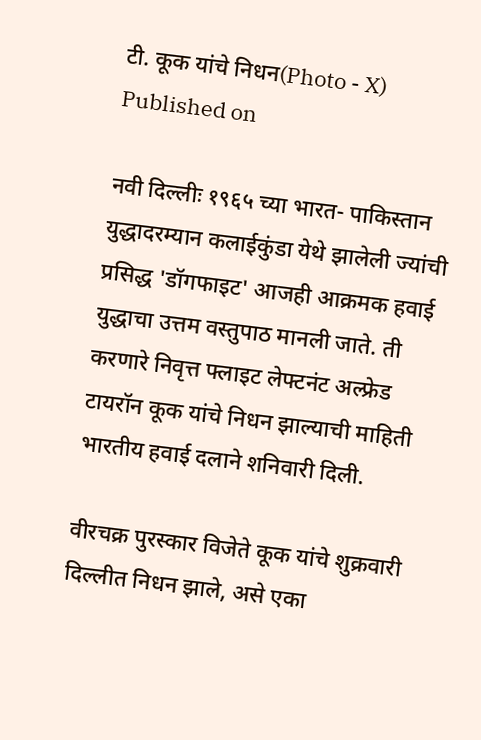टी. कूक यांचे निधन(Photo - X)
Published on

नवी दिल्लीः १९६५ च्या भारत- पाकिस्तान युद्धादरम्यान कलाईकुंडा येथे झालेली ज्यांची प्रसिद्ध 'डॉगफाइट' आजही आक्रमक हवाई युद्धाचा उत्तम वस्तुपाठ मानली जाते. ती करणारे निवृत्त फ्लाइट लेफ्टनंट अल्फ्रेड टायरॉन कूक यांचे निधन झाल्याची माहिती भारतीय हवाई दलाने शनिवारी दिली.

वीरचक्र पुरस्कार विजेते कूक यांचे शुक्रवारी दिल्लीत निधन झाले, असे एका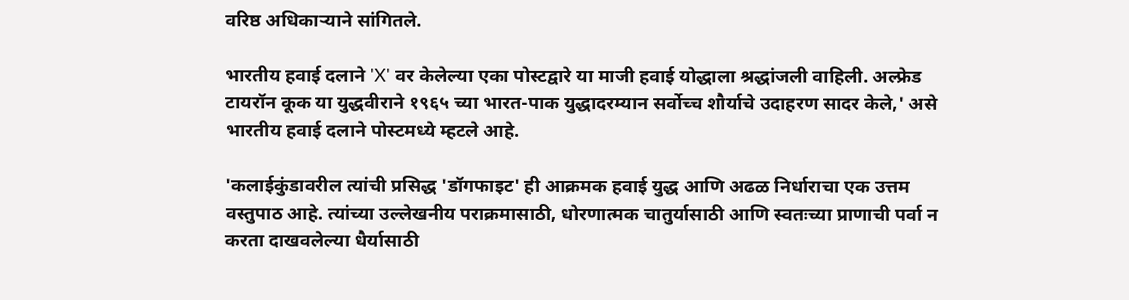वरिष्ठ अधिकाऱ्याने सांगितले.

भारतीय हवाई दलाने 'X' वर केलेल्या एका पोस्टद्वारे या माजी हवाई योद्धाला श्रद्धांजली वाहिली. अल्फ्रेड टायरॉन कूक या युद्धवीराने १९६५ च्या भारत-पाक युद्धादरम्यान सर्वोच्च शौर्याचे उदाहरण सादर केले,' असे भारतीय हवाई दलाने पोस्टमध्ये म्हटले आहे.

'कलाईकुंडावरील त्यांची प्रसिद्ध 'डॉगफाइट' ही आक्रमक हवाई युद्ध आणि अढळ निर्धाराचा एक उत्तम वस्तुपाठ आहे. त्यांच्या उल्लेखनीय पराक्रमासाठी, धोरणात्मक चातुर्यासाठी आणि स्वतःच्या प्राणाची पर्वा न करता दाखवलेल्या धैर्यासाठी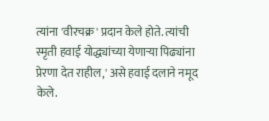त्यांना 'वीरचक्र' प्रदान केले होते. त्यांची स्मृती हवाई योद्ध्यांच्या येणाऱ्या पिढ्यांना प्रेरणा देत राहील,' असे हवाई दलाने नमूद केले.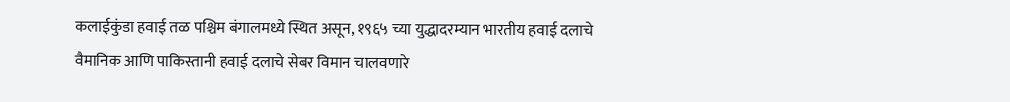कलाईकुंडा हवाई तळ पश्चिम बंगालमध्ये स्थित असून, १९६५ च्या युद्धादरम्यान भारतीय हवाई दलाचे वैमानिक आणि पाकिस्तानी हवाई दलाचे सेबर विमान चालवणारे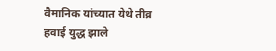वैमानिक यांच्यात येथे तीव्र हवाई युद्ध झाले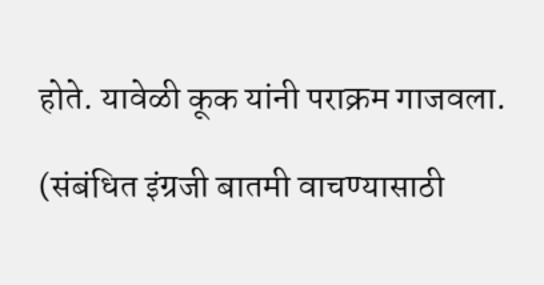होते. यावेळी कूक यांनी पराक्रम गाजवला.

(संबंधित इंग्रजी बातमी वाचण्यासाठी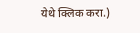येथे क्लिक करा.)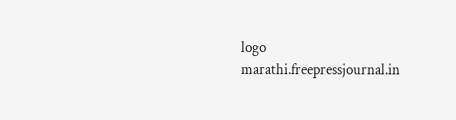logo
marathi.freepressjournal.in